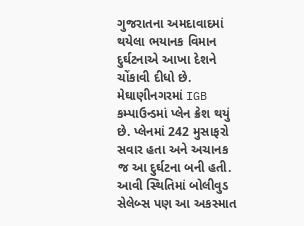ગુજરાતના અમદાવાદમાં થયેલા ભયાનક વિમાન દુર્ઘટનાએ આખા દેશને ચોંકાવી દીધો છે. મેઘાણીનગરમાં IGB કમ્પાઉન્ડમાં પ્લેન ક્રેશ થયું છે. પ્લેનમાં 242 મુસાફરો સવાર હતા અને અચાનક જ આ દુર્ઘટના બની હતી. આવી સ્થિતિમાં બોલીવુડ સેલેબ્સ પણ આ અકસ્માત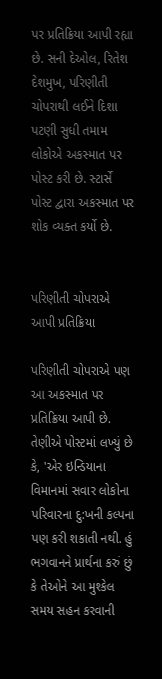પર પ્રતિક્રિયા આપી રહ્યા છે. સની દેઓલ, રિતેશ દેશમુખ, પરિણીતી ચોપરાથી લઈને દિશા પટણી સુધી તમામ લોકોએ અકસ્માત પર પોસ્ટ કરી છે. સ્ટાર્સે પોસ્ટ દ્વારા અકસ્માત પર શોક વ્યક્ત કર્યો છે.


પરિણીતી ચોપરાએ આપી પ્રતિક્રિયા

પરિણીતી ચોપરાએ પણ આ અકસ્માત પર પ્રતિક્રિયા આપી છે. તેણીએ પોસ્ટમાં લખ્યું છે કે, 'એર ઇન્ડિયાના વિમાનમાં સવાર લોકોના પરિવારના દુ:ખની કલ્પના પણ કરી શકાતી નથી. હું ભગવાનને પ્રાર્થના કરું છું કે તેઓને આ મુશ્કેલ સમય સહન કરવાની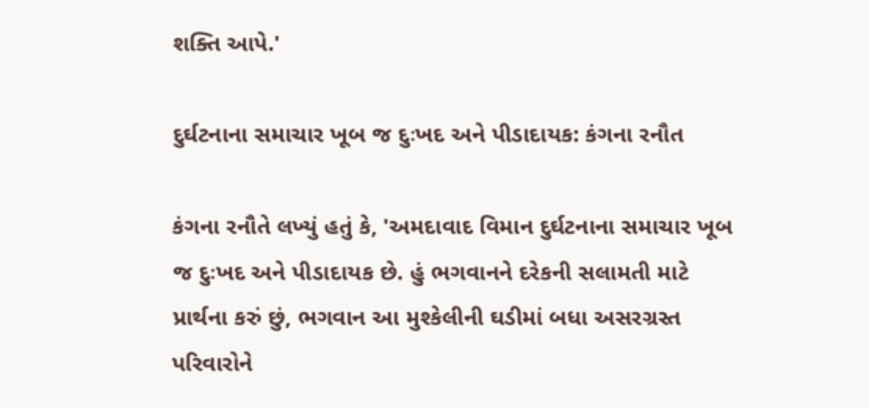શક્તિ આપે.'

દુર્ઘટનાના સમાચાર ખૂબ જ દુઃખદ અને પીડાદાયક: કંગના રનૌત

કંગના રનૌતે લખ્યું હતું કે, 'અમદાવાદ વિમાન દુર્ઘટનાના સમાચાર ખૂબ જ દુઃખદ અને પીડાદાયક છે. હું ભગવાનને દરેકની સલામતી માટે પ્રાર્થના કરું છું, ભગવાન આ મુશ્કેલીની ઘડીમાં બધા અસરગ્રસ્ત પરિવારોને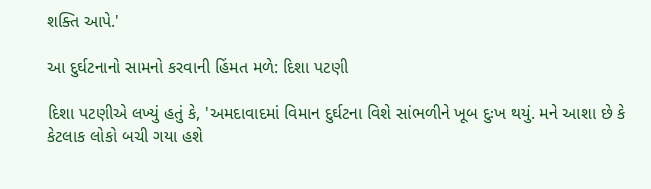શક્તિ આપે.'

આ દુર્ઘટનાનો સામનો કરવાની હિંમત મળે: દિશા પટણી

દિશા પટણીએ લખ્યું હતું કે, 'અમદાવાદમાં વિમાન દુર્ઘટના વિશે સાંભળીને ખૂબ દુઃખ થયું. મને આશા છે કે કેટલાક લોકો બચી ગયા હશે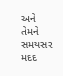અને તેમને સમયસર મદદ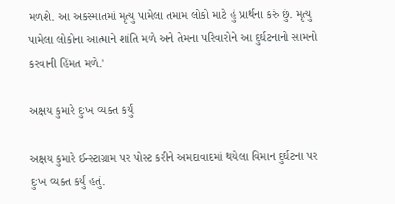મળશે. આ અકસ્માતમાં મૃત્યુ પામેલા તમામ લોકો માટે હું પ્રાર્થના કરું છું. મૃત્યુ પામેલા લોકોના આત્માને શાંતિ મળે અને તેમના પરિવારોને આ દુર્ઘટનાનો સામનો કરવાની હિંમત મળે.'

અક્ષય કુમારે દુઃખ વ્યક્ત કર્યું

અક્ષય કુમારે ઈન્સ્ટાગ્રામ પર પોસ્ટ કરીને અમદાવાદમાં થયેલા વિમાન દુર્ઘટના પર દુઃખ વ્યક્ત કર્યું હતું.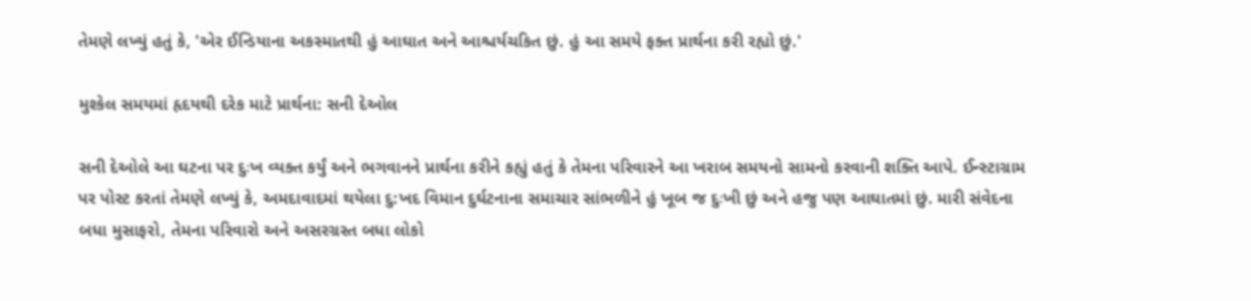તેમણે લખ્યું હતું કે, 'એર ઈન્ડિયાના અકસ્માતથી હું આઘાત અને આશ્ચર્યચકિત છું. હું આ સમયે ફક્ત પ્રાર્થના કરી રહ્યો છું.'

મુશ્કેલ સમયમાં હૃદયથી દરેક માટે પ્રાર્થના: સની દેઓલ

સની દેઓલે આ ઘટના પર દુઃખ વ્યક્ત કર્યું અને ભગવાનને પ્રાર્થના કરીને કહ્યું હતું કે તેમના પરિવારને આ ખરાબ સમયનો સામનો કરવાની શક્તિ આપે. ઈન્સ્ટાગ્રામ પર પોસ્ટ કરતાં તેમણે લખ્યું કે, અમદાવાદમાં થયેલા દુ:ખદ વિમાન દુર્ઘટનાના સમાચાર સાંભળીને હું ખૂબ જ દુઃખી છું અને હજુ પણ આઘાતમાં છું. મારી સંવેદના બધા મુસાફરો, તેમના પરિવારો અને અસરગ્રસ્ત બધા લોકો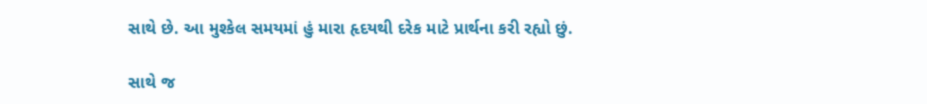સાથે છે. આ મુશ્કેલ સમયમાં હું મારા હૃદયથી દરેક માટે પ્રાર્થના કરી રહ્યો છું.

સાથે જ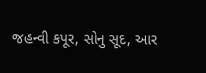જહન્વી કપૂર, સોનુ સૂદ, આર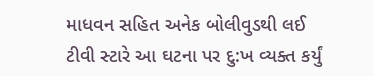માધવન સહિત અનેક બોલીવુડથી લઈ ટીવી સ્ટારે આ ઘટના પર દુ:ખ વ્યક્ત કર્યું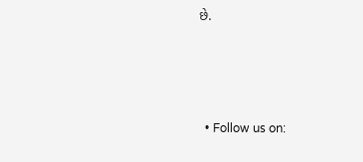છે.





  • Follow us on: